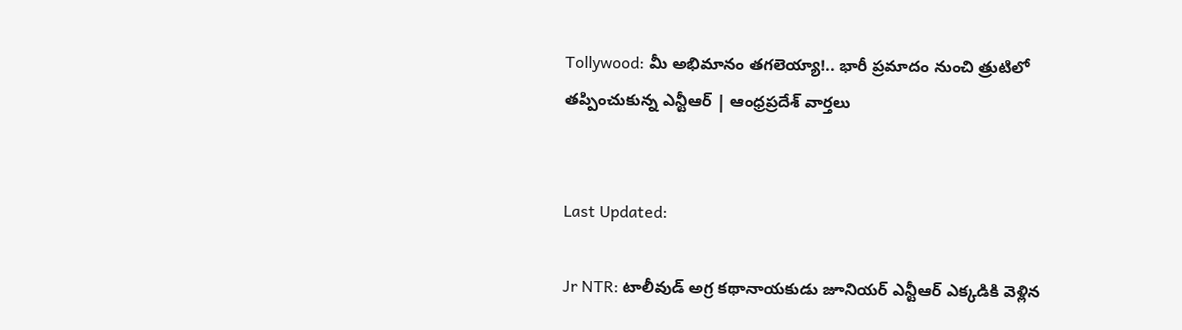Tollywood: మీ అభిమానం తగలెయ్యా!.. భారీ ప్రమాదం నుంచి త్రుటిలో తప్పించుకున్న ఎన్టీఆర్ | ఆంధ్రప్రదేశ్ వార్తలు


Last Updated:

Jr NTR: టాలీవుడ్ అగ్ర కథానాయకుడు జూనియర్ ఎన్టీఆర్ ఎక్కడికి వెళ్లిన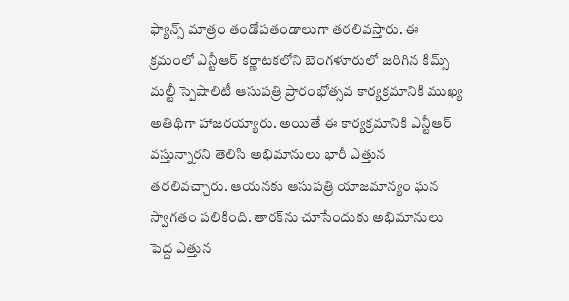ఫ్యాన్స్ మాత్రం తండోపతండాలుగా తరలివస్తారు. ఈ క్రమంలో ఎన్టీఆర్ కర్ణాటకలోని బెంగళూరులో జరిగిన కిమ్స్ మల్టీ స్పెషాలిటీ ఆసుపత్రి ప్రారంభోత్సవ కార్యక్రమానికి ముఖ్య అతిథిగా హాజరయ్యారు. అయితే ఈ కార్యక్రమానికి ఎన్టీఆర్ వస్తున్నారని తెలిసి అభిమానులు భారీ ఎత్తున తరలివచ్చారు. ఆయనకు ఆసుపత్రి యాజమాన్యం ఘన స్వాగతం పలికింది. తారక్‌ను చూసేందుకు అభిమానులు పెద్ద ఎత్తున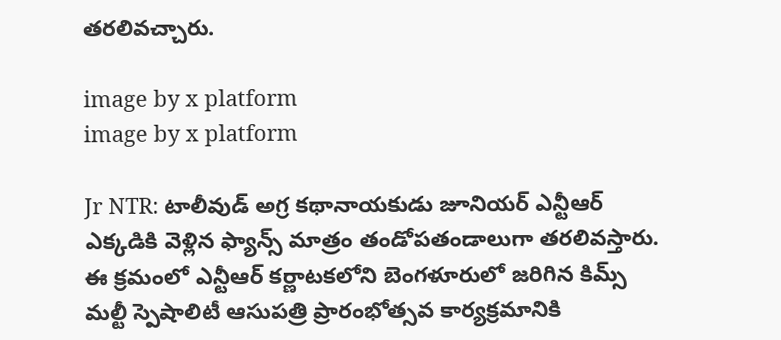తరలివచ్చారు.

image by x platform
image by x platform

Jr NTR: టాలీవుడ్ అగ్ర కథానాయకుడు జూనియర్ ఎన్టీఆర్ ఎక్కడికి వెళ్లిన ఫ్యాన్స్ మాత్రం తండోపతండాలుగా తరలివస్తారు. ఈ క్రమంలో ఎన్టీఆర్ కర్ణాటకలోని బెంగళూరులో జరిగిన కిమ్స్ మల్టీ స్పెషాలిటీ ఆసుపత్రి ప్రారంభోత్సవ కార్యక్రమానికి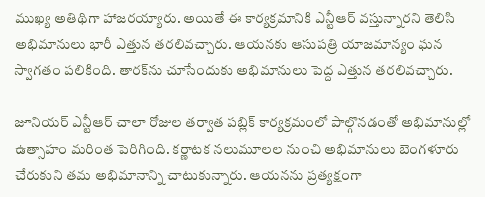ముఖ్య అతిథిగా హాజరయ్యారు. అయితే ఈ కార్యక్రమానికి ఎన్టీఆర్ వస్తున్నారని తెలిసి అభిమానులు భారీ ఎత్తున తరలివచ్చారు. ఆయనకు ఆసుపత్రి యాజమాన్యం ఘన స్వాగతం పలికింది. తారక్‌ను చూసేందుకు అభిమానులు పెద్ద ఎత్తున తరలివచ్చారు.

జూనియర్ ఎన్టీఆర్ చాలా రోజుల తర్వాత పబ్లిక్ కార్యక్రమంలో పాల్గొనడంతో అభిమానుల్లో ఉత్సాహం మరింత పెరిగింది. కర్ణాటక నలుమూలల నుంచి అభిమానులు బెంగళూరు చేరుకుని తమ అభిమానాన్ని చాటుకున్నారు. ఆయనను ప్రత్యక్షంగా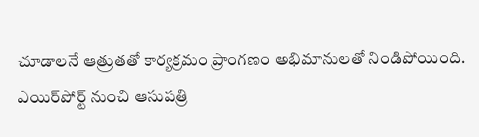చూడాలనే ఆత్రుతతో కార్యక్రమం ప్రాంగణం అభిమానులతో నిండిపోయింది. ఎయిర్‌పోర్ట్ నుంచి ఆసుపత్రి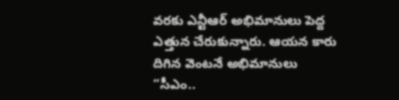వరకు ఎన్టీఆర్ అభిమానులు పెద్ద ఎత్తున చేరుకున్నారు. ఆయన కారు దిగిన వెంటనే అభిమానులు “సీఎం..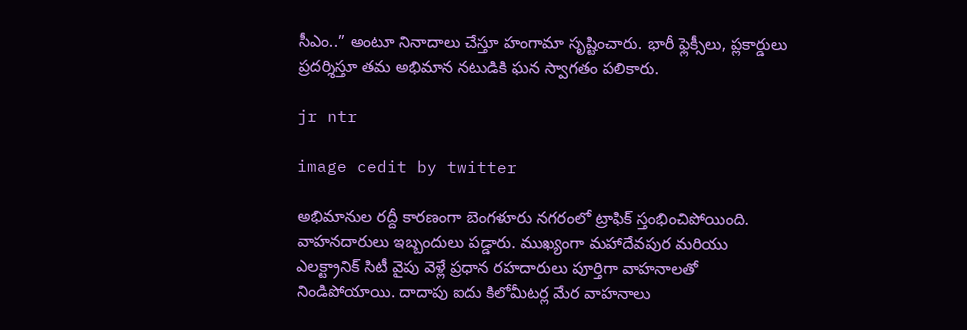సీఎం..” అంటూ నినాదాలు చేస్తూ హంగామా సృష్టించారు. భారీ ఫ్లెక్సీలు, ప్లకార్డులు ప్రదర్శిస్తూ తమ అభిమాన నటుడికి ఘన స్వాగతం పలికారు.

jr ntr

image cedit by twitter

అభిమానుల రద్దీ కారణంగా బెంగళూరు నగరంలో ట్రాఫిక్ స్తంభించిపోయింది. వాహనదారులు ఇబ్బందులు పడ్డారు. ముఖ్యంగా మహాదేవపుర మరియు ఎలక్ట్రానిక్ సిటీ వైపు వెళ్లే ప్రధాన రహదారులు పూర్తిగా వాహనాలతో నిండిపోయాయి. దాదాపు ఐదు కిలోమీటర్ల మేర వాహనాలు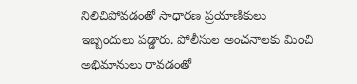నిలిచిపోవడంతో సాధారణ ప్రయాణికులు ఇబ్బందులు పడ్డారు. పోలీసుల అంచనాలకు మించి అభిమానులు రావడంతో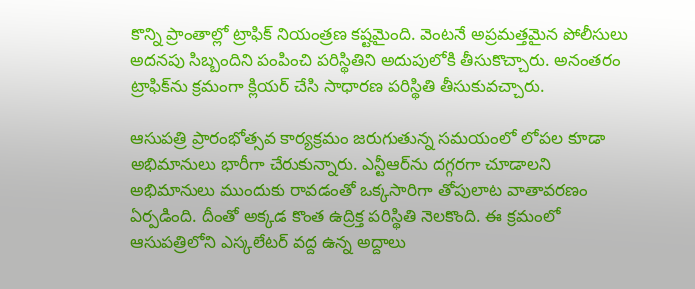కొన్ని ప్రాంతాల్లో ట్రాఫిక్ నియంత్రణ కష్టమైంది. వెంటనే అప్రమత్తమైన పోలీసులు అదనపు సిబ్బందిని పంపించి పరిస్థితిని అదుపులోకి తీసుకొచ్చారు. అనంతరం ట్రాఫిక్‌ను క్రమంగా క్లియర్ చేసి సాధారణ పరిస్థితి తీసుకువచ్చారు.

ఆసుపత్రి ప్రారంభోత్సవ కార్యక్రమం జరుగుతున్న సమయంలో లోపల కూడా అభిమానులు భారీగా చేరుకున్నారు. ఎన్టీఆర్‌ను దగ్గరగా చూడాలని అభిమానులు ముందుకు రావడంతో ఒక్కసారిగా తోపులాట వాతావరణం ఏర్పడింది. దీంతో అక్కడ కొంత ఉద్రిక్త పరిస్థితి నెలకొంది. ఈ క్రమంలో ఆసుపత్రిలోని ఎస్కలేటర్ వద్ద ఉన్న అద్దాలు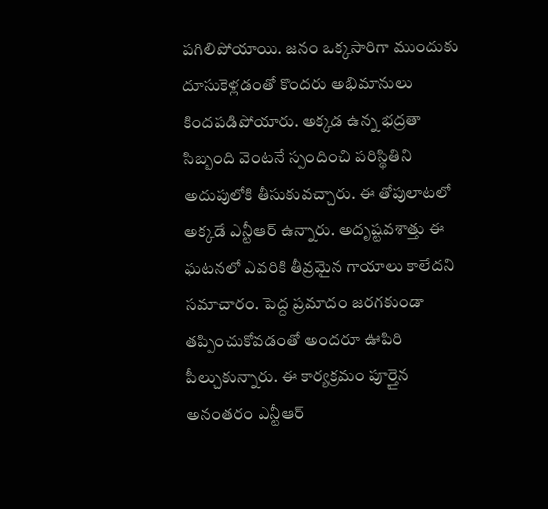పగిలిపోయాయి. జనం ఒక్కసారిగా ముందుకు దూసుకెళ్లడంతో కొందరు అభిమానులు కిందపడిపోయారు. అక్కడ ఉన్న భద్రతా సిబ్బంది వెంటనే స్పందించి పరిస్థితిని అదుపులోకి తీసుకువచ్చారు. ఈ తోపులాటలో అక్కడే ఎన్టీఆర్ ఉన్నారు. అదృష్టవశాత్తు ఈ ఘటనలో ఎవరికి తీవ్రమైన గాయాలు కాలేదని సమాచారం. పెద్ద ప్రమాదం జరగకుండా తప్పించుకోవడంతో అందరూ ఊపిరి పీల్చుకున్నారు. ఈ కార్యక్రమం పూర్తైన అనంతరం ఎన్టీఆర్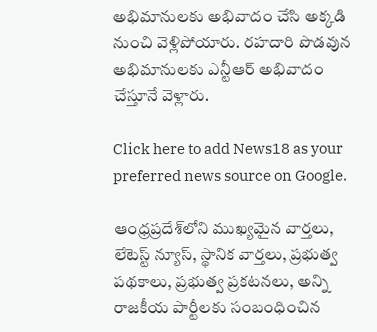అభిమానులకు అభివాదం చేసి అక్కడి నుంచి వెళ్లిపోయారు. రహదారి పొడవున అభిమానులకు ఎన్టీఆర్ అభివాదం చేస్తూనే వెళ్లారు.

Click here to add News18 as your preferred news source on Google.

ఆంధ్రప్రదేశ్‌లోని ముఖ్యమైన వార్తలు, లేటెస్ట్ న్యూస్, స్థానిక వార్తలు, ప్రభుత్వ పథకాలు, ప్రభుత్వ ప్రకటనలు, అన్ని రాజకీయ పార్టీలకు సంబంధించిన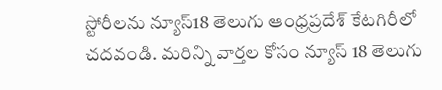స్టోరీలను న్యూస్18 తెలుగు ఆంధ్రప్రదేశ్ కేటగిరీలో చదవండి. మరిన్ని వార్తల కోసం న్యూస్ 18 తెలుగు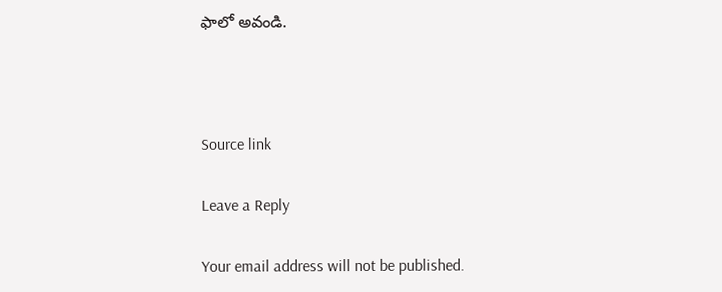ఫాలో అవండి.



Source link

Leave a Reply

Your email address will not be published.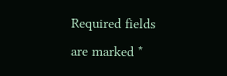Required fields are marked *